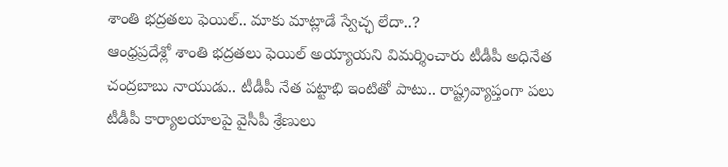శాంతి భద్రతలు ఫెయిల్.. మాకు మాట్లాడే స్వేచ్ఛ లేదా..?
ఆంధ్రప్రదేశ్లో శాంతి భద్రతలు ఫెయిల్ అయ్యాయని విమర్శించారు టీడీపీ అధినేత చంద్రబాబు నాయుడు.. టీడీపీ నేత పట్టాభి ఇంటితో పాటు.. రాష్ట్రవ్యాప్తంగా పలు టీడీపీ కార్యాలయాలపై వైసీపీ శ్రేణులు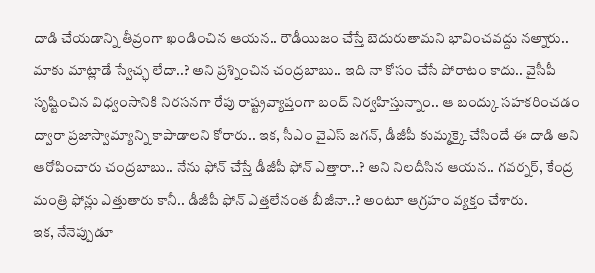దాడి చేయడాన్ని తీవ్రంగా ఖండించిన ఆయన.. రౌడీయిజం చేస్తే బెదురుతామని భావించవద్దు నఅ్నారు.. మాకు మాట్లాడే స్వేచ్ఛ లేదా..? అని ప్రశ్నించిన చంద్రబాబు.. ఇది నా కోసం చేసే పోరాటం కాదు.. వైసీపీ సృష్టించిన విధ్వంసానికి నిరసనగా రేపు రాష్ట్రవ్యాప్తంగా బంద్ నిర్వహిస్తున్నాం.. ఆ బంద్కు సహకరించడం ద్వారా ప్రజాస్వామ్యాన్ని కాపాడాలని కోరారు.. ఇక, సీఎం వైఎస్ జగన్, డీజీపీ కుమ్మక్కై చేసిందే ఈ దాడి అని ఆరోపించారు చంద్రబాబు.. నేను ఫోన్ చేస్తే డీజీపీ ఫోన్ ఎత్తారా..? అని నిలదీసిన ఆయన.. గవర్నర్, కేంద్ర మంత్రి ఫోన్లు ఎత్తుతారు కానీ.. డీజీపీ ఫోన్ ఎత్తలేనంత బీజీనా..? అంటూ ఆగ్రహం వ్యక్తం చేశారు.
ఇక, నేనెప్పుడూ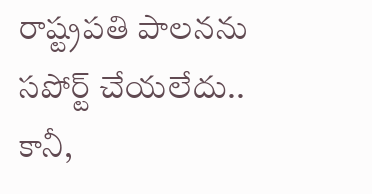రాష్ట్రపతి పాలనను సపోర్ట్ చేయలేదు.. కానీ,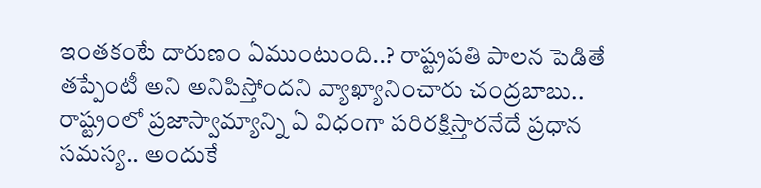ఇంతకంటే దారుణం ఏముంటుంది..? రాష్ట్రపతి పాలన పెడితే తప్పేంటీ అని అనిపిస్తోందని వ్యాఖ్యానించారు చంద్రబాబు.. రాష్ట్రంలో ప్రజాస్వామ్యాన్ని ఏ విధంగా పరిరక్షిస్తారనేదే ప్రధాన సమస్య.. అందుకే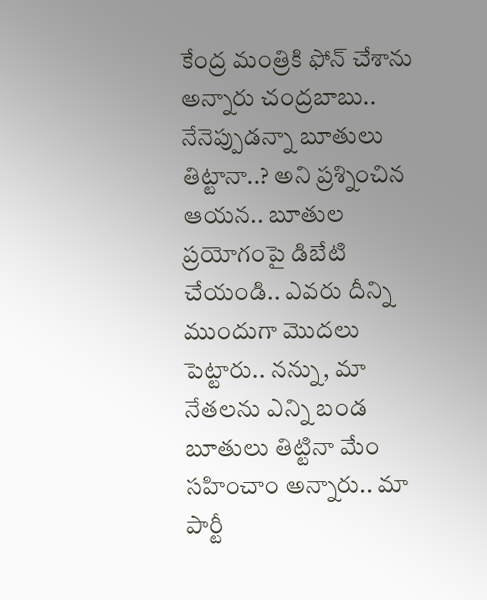కేంద్ర మంత్రికి ఫోన్ చేశాను అన్నారు చంద్రబాబు.. నేనెప్పుడన్నా బూతులు తిట్టానా..? అని ప్రశ్నించిన ఆయన.. బూతుల ప్రయోగంపై డిబేటి చేయండి.. ఎవరు దీన్ని ముందుగా మొదలు పెట్టారు.. నన్ను, మా నేతలను ఎన్ని బండ బూతులు తిట్టినా మేం సహించాం అన్నారు.. మా పార్టీ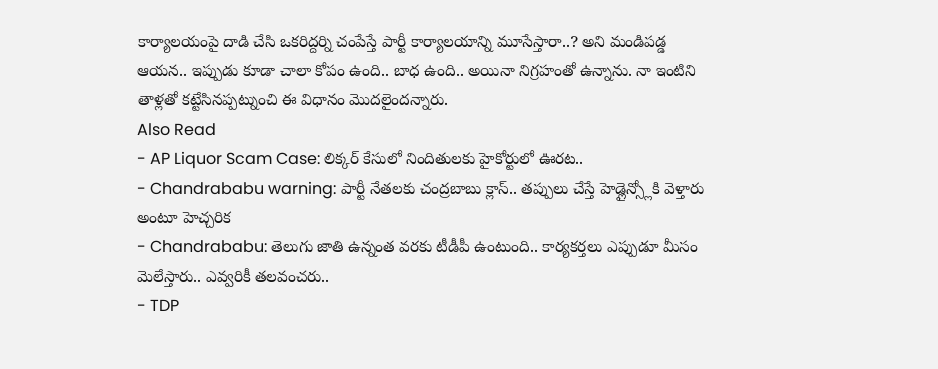కార్యాలయంపై దాడి చేసి ఒకరిద్దర్ని చంపేస్తే పార్టీ కార్యాలయాన్ని మూసేస్తారా..? అని మండిపడ్డ ఆయన.. ఇప్పుడు కూడా చాలా కోపం ఉంది.. బాధ ఉంది.. అయినా నిగ్రహంతో ఉన్నాను. నా ఇంటిని తాళ్లతో కట్టేసినప్పట్నుంచి ఈ విధానం మొదలైందన్నారు.
Also Read
- AP Liquor Scam Case: లిక్కర్ కేసులో నిందితులకు హైకోర్టులో ఊరట..
- Chandrababu warning: పార్టీ నేతలకు చంద్రబాబు క్లాస్.. తప్పులు చేస్తే హెడ్లైన్స్లోకి వెళ్తారు అంటూ హెచ్చరిక
- Chandrababu: తెలుగు జాతి ఉన్నంత వరకు టీడీపీ ఉంటుంది.. కార్యకర్తలు ఎప్పుడూ మీసం మెలేస్తారు.. ఎవ్వరికీ తలవంచరు..
- TDP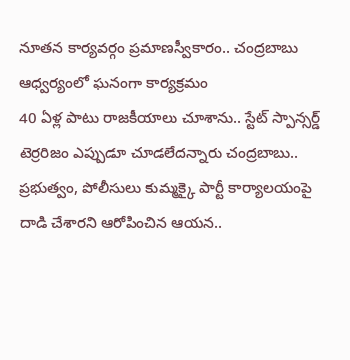నూతన కార్యవర్గం ప్రమాణస్వీకారం.. చంద్రబాబు ఆధ్వర్యంలో ఘనంగా కార్యక్రమం
40 ఏళ్ల పాటు రాజకీయాలు చూశాను.. స్టేట్ స్పాన్సర్డ్ టెర్రరిజం ఎప్పుడూ చూడలేదన్నారు చంద్రబాబు.. ప్రభుత్వం, పోలీసులు కుమ్మక్కై పార్టీ కార్యాలయంపై దాడి చేశారని ఆరోపించిన ఆయన..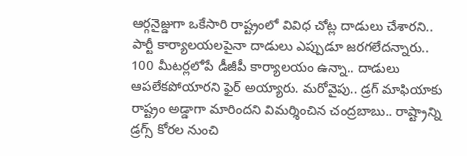ఆర్గనైజ్డుగా ఒకేసారి రాష్ట్రంలో వివిధ చోట్ల దాడులు చేశారని.. పార్టీ కార్యాలయలపైనా దాడులు ఎప్పుడూ జరగలేదన్నారు.. 100 మీటర్లలోపే డీజీపీ కార్యాలయం ఉన్నా.. దాడులు ఆపలేకపోయారని ఫైర్ అయ్యారు. మరోవైపు.. డ్రగ్ మాఫియాకు రాష్ట్రం అడ్డాగా మారిందని విమర్శించిన చంద్రబాబు.. రాష్ట్రాన్ని డ్రగ్స్ కోరల నుంచి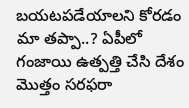బయటపడేయాలని కోరడం మా తప్పా..? ఏపీలో గంజాయి ఉత్పత్తి చేసి దేశం మొత్తం సరఫరా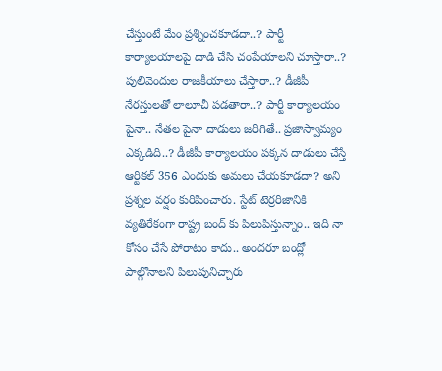చేస్తుంటే మేం ప్రశ్నించకూడదా..? పార్టీ కార్యాలయాలపై దాడి చేసి చంపేయాలని చూస్తారా..? పులివెందుల రాజకీయాలు చేస్తారా..? డీజీపీ నేరస్తులతో లాలూచీ పడతారా..? పార్టీ కార్యాలయం పైనా.. నేతల పైనా దాడులు జరిగితే.. ప్రజాస్వామ్యం ఎక్కడిది..? డీజీపీ కార్యాలయం పక్కన దాడులు చేస్తే ఆర్టికల్ 356 ఎందుకు అమలు చేయకూడదా? అని ప్రశ్నల వర్షం కురిపించారు. స్టేట్ టెర్రరిజానికి వ్యతిరేకంగా రాష్ట్ర బంద్ కు పిలుపిస్తున్నాం.. ఇది నా కోసం చేసే పోరాటం కాదు.. అందరూ బంద్లో పాల్గొనాలని పిలుపునిచ్చారు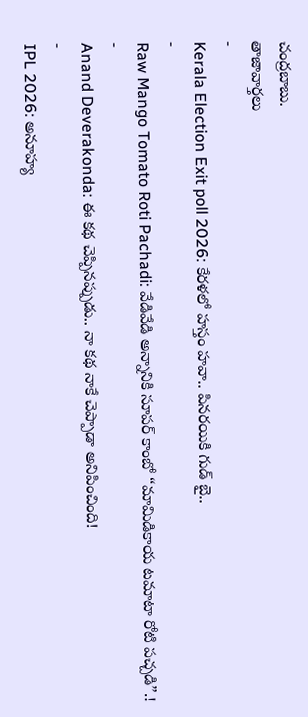చంద్రబాబు.
తాజావార్తలు
-
Kerala Election Exit poll 2026: కేరళలో హస్తం హవా.. పినరయికి గుడ్ బై..
-
Raw Mango Tomato Roti Pachadi: వేడివేడి అన్నానికి సూపర్ కాంబో “మామిడికాయ టమాటా రోటి పచ్చడి”.!
-
Anand Deverakonda: ఈ కథ చెప్పినప్పుడు.. నా కథ నాకే చెప్పాడా అనిపించింది!
-
IPL 2026: అనూహ్య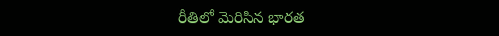రీతిలో మెరిసిన భారత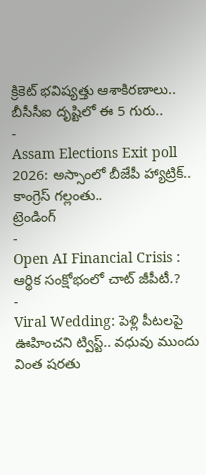క్రికెట్ భవిష్యత్తు ఆశాకిరణాలు.. బీసీసీఐ దృష్టిలో ఈ 5 గురు..
-
Assam Elections Exit poll 2026: అస్సాంలో బీజేపీ హ్యాట్రిక్.. కాంగ్రెస్ గల్లంతు..
ట్రెండింగ్
-
Open AI Financial Crisis : ఆర్థిక సంక్షోభంలో చాట్ జీపీటీ.?
-
Viral Wedding: పెళ్లి పీటలపై ఊహించని ట్విస్ట్.. వధువు ముందు వింత షరతు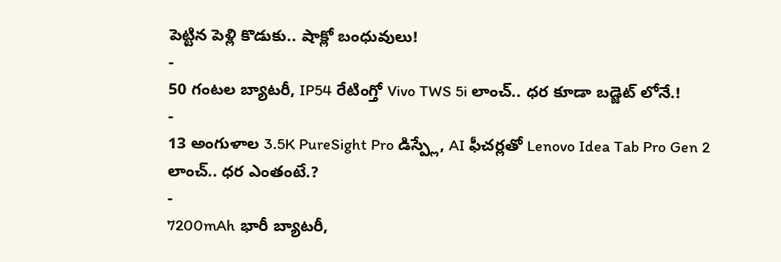పెట్టిన పెళ్లి కొడుకు.. షాక్లో బంధువులు!
-
50 గంటల బ్యాటరీ, IP54 రేటింగ్తో Vivo TWS 5i లాంచ్.. ధర కూడా బడ్జెట్ లోనే.!
-
13 అంగుళాల 3.5K PureSight Pro డిస్ప్లే, AI ఫీచర్లతో Lenovo Idea Tab Pro Gen 2 లాంచ్.. ధర ఎంతంటే.?
-
7200mAh భారీ బ్యాటరీ,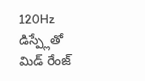120Hz డిస్ప్లేతో మిడ్ రేంజ్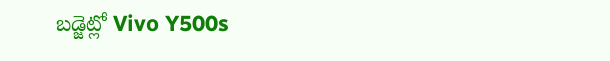బడ్జెట్లో Vivo Y500s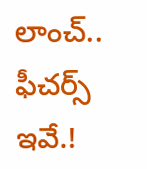లాంచ్.. ఫీచర్స్ ఇవే.!